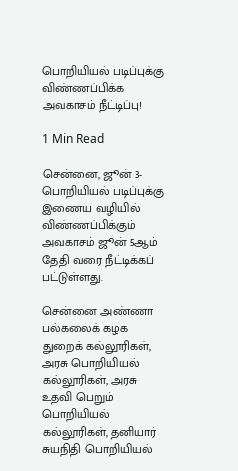பொறியியல் படிப்புக்கு விண்ணப்பிக்க அவகாசம் நீட்டிப்பு!

1 Min Read

சென்னை, ஜூன் 3- பொறியியல் படிப்புக்கு இணைய வழியில் விண்ணப்பிக்கும் அவகாசம் ஜூன் 5ஆம் தேதி வரை நீட்டிக்கப் பட்டுள்ளது.

சென்னை அண்ணா பல்கலைக் கழக துறைக் கல்லூரிகள், அரசு பொறியியல் கல்லூரிகள், அரசு உதவி பெறும் பொறியியல் கல்லூரிகள், தனியார் சுயநிதி பொறியியல்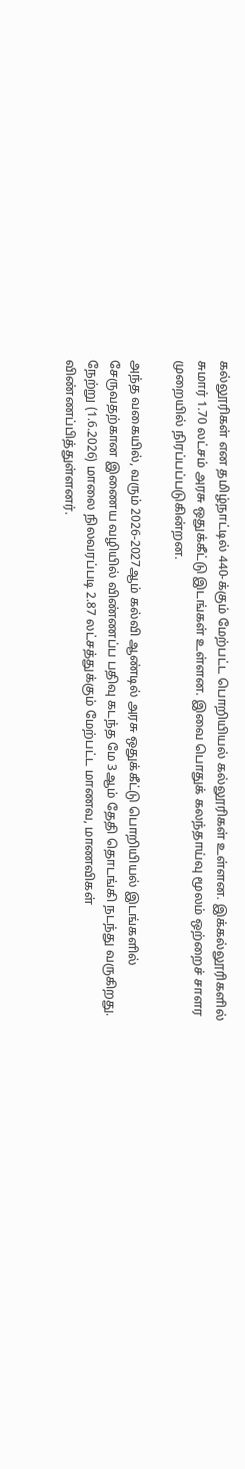கல்லூரிகள் என தமிழ்நாட்டில் 440-க்கும் மேற்பட்ட பொறியியல் கல்லூரிகள் உள்ளன. இக்கல்லூரிகளில் சுமார் 1.70 லட்சம் அரசு ஒதுக்கீட்டு இடங்கள் உள்ளன. இவை பொதுக் கலந்தாய்வு மூலம் ஒற்றைச் சாளர முறையில் நிரப்பப்படுகின்றன.

அந்த வகையில், வரும் 2026-2027ஆம் கல்வி ஆண்டில் அரசு ஒதுக்கீட்டு பொறியியல் இடங்களில் சேருவதற்கான இணைய வழியில் விண்ணப்ப பதிவு கடந்த மே 3ஆம் தேதி தொடங்கி நடந்து வருகிறது. நேற்று (1.6.2026) மாலை நிலவரப்படி 2.87 லட்சத்துக்கும் மேற்பட்ட மாணவ, மாணவிகள் விண்ணப்பித்துள்ளனர்.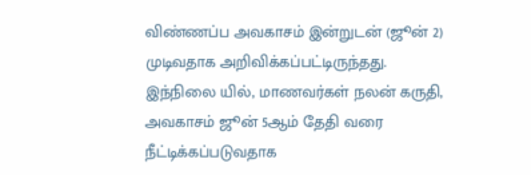விண்ணப்ப அவகாசம் இன்றுடன் (ஜூன் 2) முடிவதாக அறிவிக்கப்பட்டிருந்தது. இந்நிலை யில், மாணவர்கள் நலன் கருதி, அவகாசம் ஜூன் 5ஆம் தேதி வரை நீட்டிக்கப்படுவதாக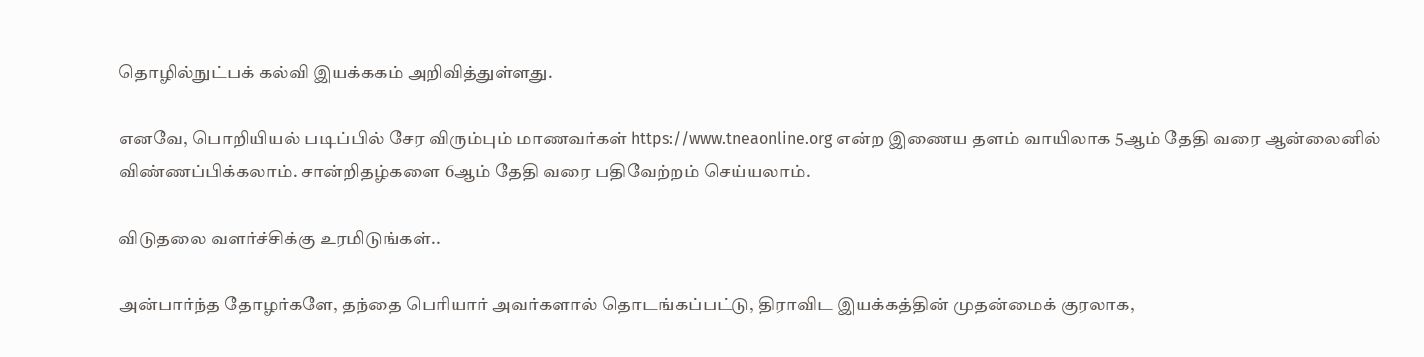தொழில்நுட்பக் கல்வி இயக்ககம் அறிவித்துள்ளது.

எனவே, பொறியியல் படிப்பில் சேர விரும்பும் மாணவர்கள் https://www.tneaonline.org என்ற இணைய தளம் வாயிலாக 5ஆம் தேதி வரை ஆன்லைனில் விண்ணப்பிக்கலாம். சான்றிதழ்களை 6ஆம் தேதி வரை பதிவேற்றம் செய்யலாம்.

விடுதலை வளர்ச்சிக்கு உரமிடுங்கள்..

அன்பார்ந்த தோழர்களே, தந்தை பெரியார் அவர்களால் தொடங்கப்பட்டு, திராவிட இயக்கத்தின் முதன்மைக் குரலாக,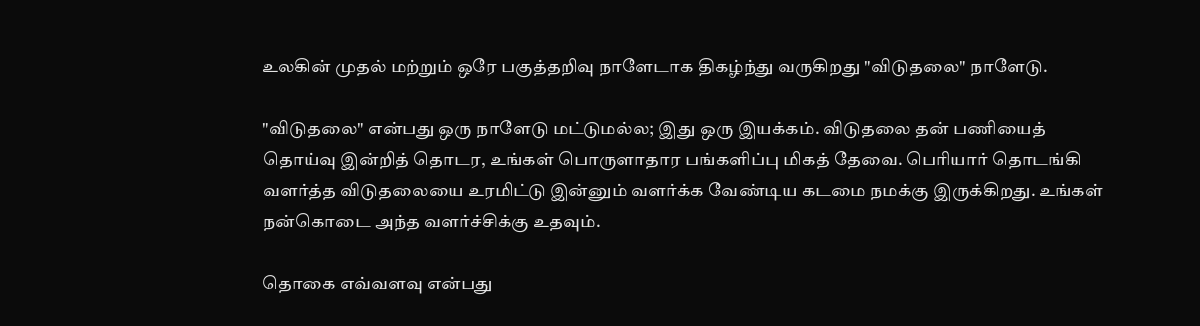உலகின் முதல் மற்றும் ஒரே பகுத்தறிவு நாளேடாக திகழ்ந்து வருகிறது "விடுதலை" நாளேடு.

"விடுதலை" என்பது ஒரு நாளேடு மட்டுமல்ல; இது ஒரு இயக்கம். விடுதலை தன் பணியைத் தொய்வு இன்றித் தொடர, உங்கள் பொருளாதார பங்களிப்பு மிகத் தேவை. பெரியார் தொடங்கி வளர்த்த விடுதலையை உரமிட்டு இன்னும் வளர்க்க வேண்டிய கடமை நமக்கு இருக்கிறது. உங்கள் நன்கொடை அந்த வளர்ச்சிக்கு உதவும்.

தொகை எவ்வளவு என்பது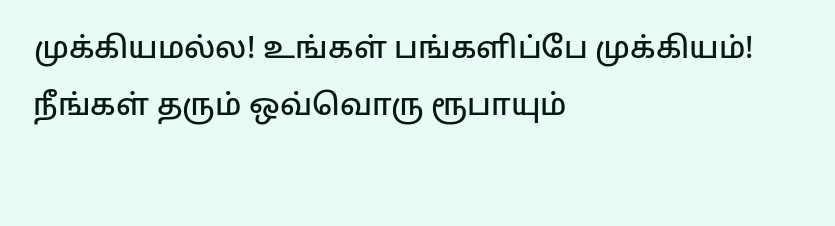முக்கியமல்ல! உங்கள் பங்களிப்பே முக்கியம்! நீங்கள் தரும் ஒவ்வொரு ரூபாயும்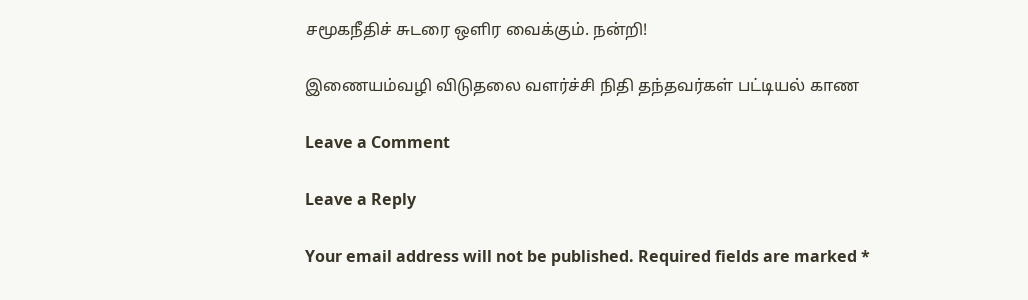சமூகநீதிச் சுடரை ஒளிர வைக்கும். நன்றி!

இணையம்வழி விடுதலை வளர்ச்சி நிதி தந்தவர்கள் பட்டியல் காண

Leave a Comment

Leave a Reply

Your email address will not be published. Required fields are marked *